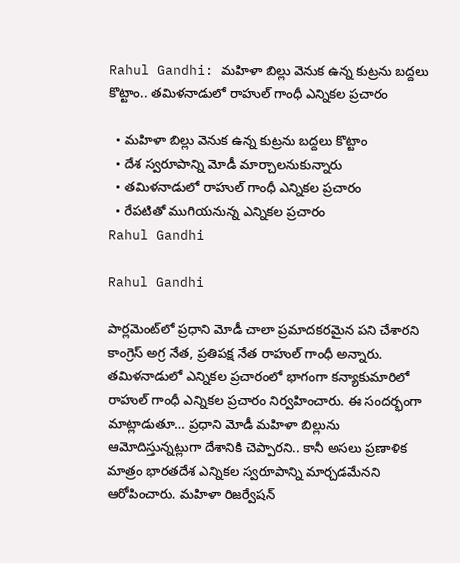Rahul Gandhi: మహిళా బిల్లు వెనుక ఉన్న కుట్రను బద్దలు కొట్టాం.. తమిళనాడులో రాహుల్ గాంధీ ఎన్నికల ప్రచారం

  • మహిళా బిల్లు వెనుక ఉన్న కుట్రను బద్దలు కొట్టాం
  • దేశ స్వరూపాన్ని మోడీ మార్చాలనుకున్నారు
  • తమిళనాడులో రాహుల్ గాంధీ ఎన్నికల ప్రచారం
  • రేపటితో ముగియనున్న ఎన్నికల ప్రచారం
Rahul Gandhi

Rahul Gandhi

పార్లమెంట్‌లో ప్రధాని మోడీ చాలా ప్రమాదకరమైన పని చేశారని కాంగ్రెస్ అగ్ర నేత, ప్రతిపక్ష నేత రాహుల్ గాంధీ అన్నారు. తమిళనాడులో ఎన్నికల ప్రచారంలో భాగంగా కన్యాకుమారిలో రాహుల్ గాంధీ ఎన్నికల ప్రచారం నిర్వహించారు. ఈ సందర్భంగా మాట్లాడుతూ… ప్రధాని మోడీ మహిళా బిల్లును ఆమోదిస్తున్నట్లుగా దేశానికి చెప్పారని.. కానీ అసలు ప్రణాళిక మాత్రం భారతదేశ ఎన్నికల స్వరూపాన్ని మార్చడమేనని ఆరోపించారు. మహిళా రిజర్వేషన్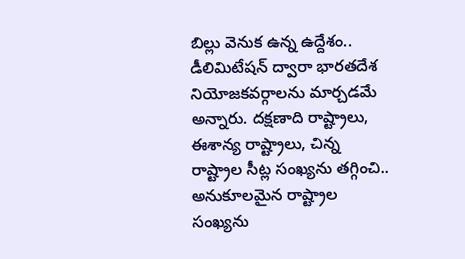బిల్లు వెనుక ఉన్న ఉద్దేశం.. డీలిమిటేషన్ ద్వారా భారతదేశ నియోజకవర్గాలను మార్చడమే అన్నారు. దక్షణాది రాష్ట్రాలు, ఈశాన్య రాష్ట్రాలు, చిన్న రాష్ట్రాల సీట్ల సంఖ్యను తగ్గించి.. అనుకూలమైన రాష్ట్రాల సంఖ్యను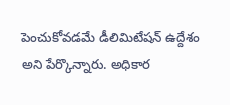పెంచుకోవడమే డీలిమిటేషన్ ఉద్దేశం అని పేర్కొన్నారు. అధికార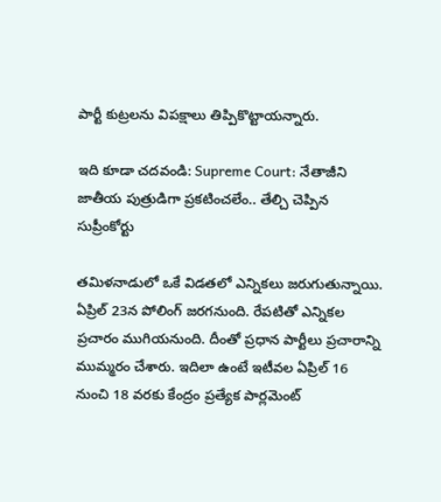పార్టీ కుట్రలను విపక్షాలు తిప్పికొట్టాయన్నారు.

ఇది కూడా చదవండి: Supreme Court: నేతాజీని జాతీయ పుత్రుడిగా ప్రకటించలేం.. తేల్చి చెప్పిన సుప్రీంకోర్టు

తమిళనాడులో ఒకే విడతలో ఎన్నికలు జరుగుతున్నాయి. ఏప్రిల్ 23న పోలింగ్ జరగనుంది. రేపటితో ఎన్నికల ప్రచారం ముగియనుంది. దీంతో ప్రధాన పార్టీలు ప్రచారాన్ని ముమ్మరం చేశారు. ఇదిలా ఉంటే ఇటీవల ఏప్రిల్ 16 నుంచి 18 వరకు కేంద్రం ప్రత్యేక పార్లమెంట్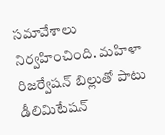సమావేశాలు నిర్వహించింది. మహిళా రిజర్వేషన్ బిల్లుతో పాటు డీలిమిటేషన్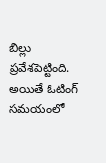బిల్లు ప్రవేశపెట్టింది. అయితే ఓటింగ్ సమయంలో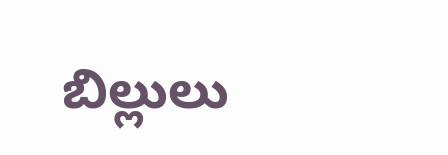బిల్లులు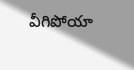వీగిపోయా